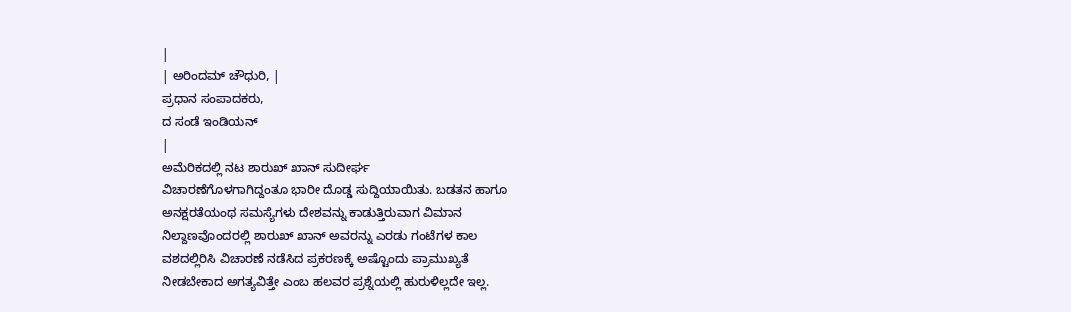|
| ಅರಿಂದಮ್ ಚೌಧುರಿ, |
ಪ್ರಧಾನ ಸಂಪಾದಕರು,
ದ ಸಂಡೆ ಇಂಡಿಯನ್
|
ಅಮೆರಿಕದಲ್ಲಿ ನಟ ಶಾರುಖ್ ಖಾನ್ ಸುದೀರ್ಘ
ವಿಚಾರಣೆಗೊಳಗಾಗಿದ್ದಂತೂ ಭಾರೀ ದೊಡ್ಡ ಸುದ್ದಿಯಾಯಿತು. ಬಡತನ ಹಾಗೂ
ಅನಕ್ಷರತೆಯಂಥ ಸಮಸ್ಯೆಗಳು ದೇಶವನ್ನು ಕಾಡುತ್ತಿರುವಾಗ ವಿಮಾನ
ನಿಲ್ದಾಣವೊಂದರಲ್ಲಿ ಶಾರುಖ್ ಖಾನ್ ಅವರನ್ನು ಎರಡು ಗಂಟೆಗಳ ಕಾಲ
ವಶದಲ್ಲಿರಿಸಿ ವಿಚಾರಣೆ ನಡೆಸಿದ ಪ್ರಕರಣಕ್ಕೆ ಅಷ್ಟೊಂದು ಪ್ರಾಮುಖ್ಯತೆ
ನೀಡಬೇಕಾದ ಅಗತ್ಯವಿತ್ತೇ ಎಂಬ ಹಲವರ ಪ್ರಶ್ನೆಯಲ್ಲಿ ಹುರುಳಿಲ್ಲದೇ ಇಲ್ಲ.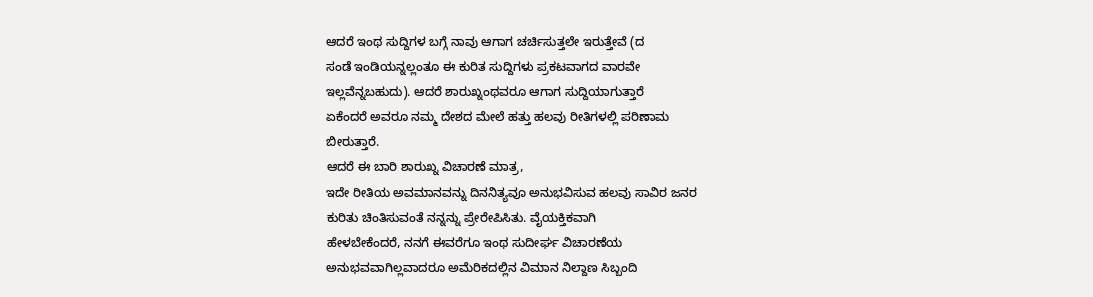ಆದರೆ ಇಂಥ ಸುದ್ದಿಗಳ ಬಗ್ಗೆ ನಾವು ಆಗಾಗ ಚರ್ಚಿಸುತ್ತಲೇ ಇರುತ್ತೇವೆ (ದ
ಸಂಡೆ ಇಂಡಿಯನ್ನಲ್ಲಂತೂ ಈ ಕುರಿತ ಸುದ್ದಿಗಳು ಪ್ರಕಟವಾಗದ ವಾರವೇ
ಇಲ್ಲವೆನ್ನಬಹುದು). ಆದರೆ ಶಾರುಖ್ನಂಥವರೂ ಆಗಾಗ ಸುದ್ದಿಯಾಗುತ್ತಾರೆ
ಏಕೆಂದರೆ ಅವರೂ ನಮ್ಮ ದೇಶದ ಮೇಲೆ ಹತ್ತು ಹಲವು ರೀತಿಗಳಲ್ಲಿ ಪರಿಣಾಮ
ಬೀರುತ್ತಾರೆ.
ಆದರೆ ಈ ಬಾರಿ ಶಾರುಖ್ನ ವಿಚಾರಣೆ ಮಾತ್ರ,
ಇದೇ ರೀತಿಯ ಅವಮಾನವನ್ನು ದಿನನಿತ್ಯವೂ ಅನುಭವಿಸುವ ಹಲವು ಸಾವಿರ ಜನರ
ಕುರಿತು ಚಿಂತಿಸುವಂತೆ ನನ್ನನ್ನು ಪ್ರೇರೇಪಿಸಿತು. ವೈಯಕ್ತಿಕವಾಗಿ
ಹೇಳಬೇಕೆಂದರೆ, ನನಗೆ ಈವರೆಗೂ ಇಂಥ ಸುದೀರ್ಘ ವಿಚಾರಣೆಯ
ಅನುಭವವಾಗಿಲ್ಲವಾದರೂ ಅಮೆರಿಕದಲ್ಲಿನ ವಿಮಾನ ನಿಲ್ದಾಣ ಸಿಬ್ಬಂದಿ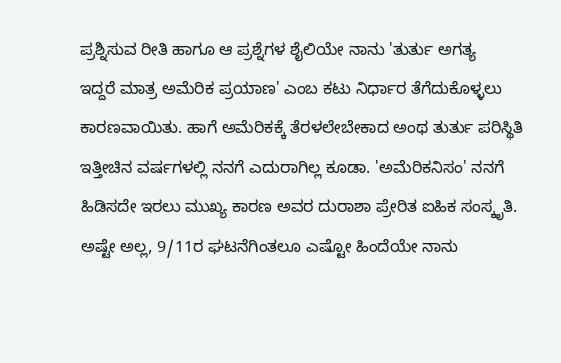ಪ್ರಶ್ನಿಸುವ ರೀತಿ ಹಾಗೂ ಆ ಪ್ರಶ್ನೆಗಳ ಶೈಲಿಯೇ ನಾನು 'ತುರ್ತು ಅಗತ್ಯ
ಇದ್ದರೆ ಮಾತ್ರ ಅಮೆರಿಕ ಪ್ರಯಾಣ' ಎಂಬ ಕಟು ನಿರ್ಧಾರ ತೆಗೆದುಕೊಳ್ಳಲು
ಕಾರಣವಾಯಿತು. ಹಾಗೆ ಅಮೆರಿಕಕ್ಕೆ ತೆರಳಲೇಬೇಕಾದ ಅಂಥ ತುರ್ತು ಪರಿಸ್ಥಿತಿ
ಇತ್ತೀಚಿನ ವರ್ಷಗಳಲ್ಲಿ ನನಗೆ ಎದುರಾಗಿಲ್ಲ ಕೂಡಾ. 'ಅಮೆರಿಕನಿಸಂ' ನನಗೆ
ಹಿಡಿಸದೇ ಇರಲು ಮುಖ್ಯ ಕಾರಣ ಅವರ ದುರಾಶಾ ಪ್ರೇರಿತ ಐಹಿಕ ಸಂಸ್ಕೃತಿ.
ಅಷ್ಟೇ ಅಲ್ಲ, 9/11ರ ಘಟನೆಗಿಂತಲೂ ಎಷ್ಟೋ ಹಿಂದೆಯೇ ನಾನು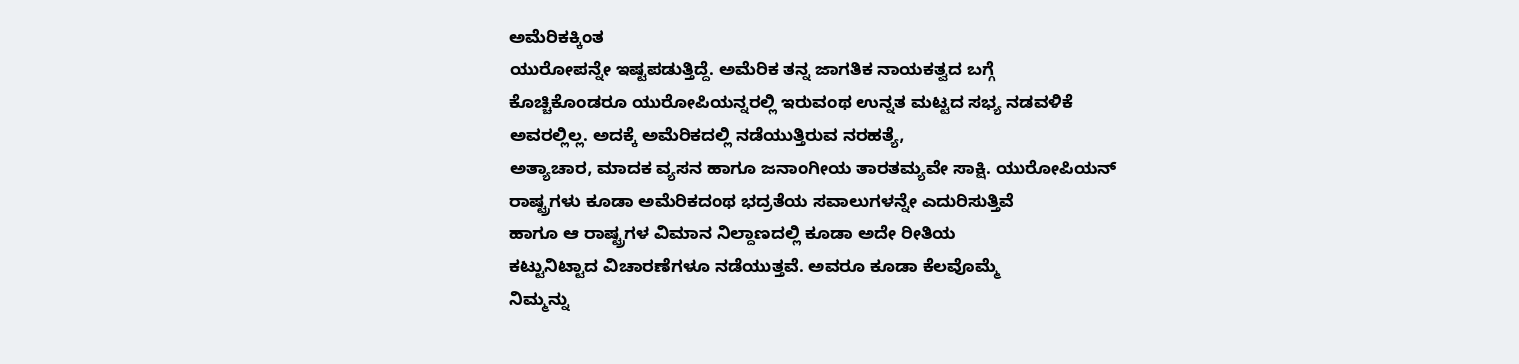ಅಮೆರಿಕಕ್ಕಿಂತ
ಯುರೋಪನ್ನೇ ಇಷ್ಟಪಡುತ್ತಿದ್ದೆ. ಅಮೆರಿಕ ತನ್ನ ಜಾಗತಿಕ ನಾಯಕತ್ವದ ಬಗ್ಗೆ
ಕೊಚ್ಚಿಕೊಂಡರೂ ಯುರೋಪಿಯನ್ನರಲ್ಲಿ ಇರುವಂಥ ಉನ್ನತ ಮಟ್ಟದ ಸಭ್ಯ ನಡವಳಿಕೆ
ಅವರಲ್ಲಿಲ್ಲ. ಅದಕ್ಕೆ ಅಮೆರಿಕದಲ್ಲಿ ನಡೆಯುತ್ತಿರುವ ನರಹತ್ಯೆ,
ಅತ್ಯಾಚಾರ, ಮಾದಕ ವ್ಯಸನ ಹಾಗೂ ಜನಾಂಗೀಯ ತಾರತಮ್ಯವೇ ಸಾಕ್ಷಿ. ಯುರೋಪಿಯನ್
ರಾಷ್ಟ್ರಗಳು ಕೂಡಾ ಅಮೆರಿಕದಂಥ ಭದ್ರತೆಯ ಸವಾಲುಗಳನ್ನೇ ಎದುರಿಸುತ್ತಿವೆ
ಹಾಗೂ ಆ ರಾಷ್ಟ್ರಗಳ ವಿಮಾನ ನಿಲ್ದಾಣದಲ್ಲಿ ಕೂಡಾ ಅದೇ ರೀತಿಯ
ಕಟ್ಟುನಿಟ್ಟಾದ ವಿಚಾರಣೆಗಳೂ ನಡೆಯುತ್ತವೆ. ಅವರೂ ಕೂಡಾ ಕೆಲವೊಮ್ಮೆ
ನಿಮ್ಮನ್ನು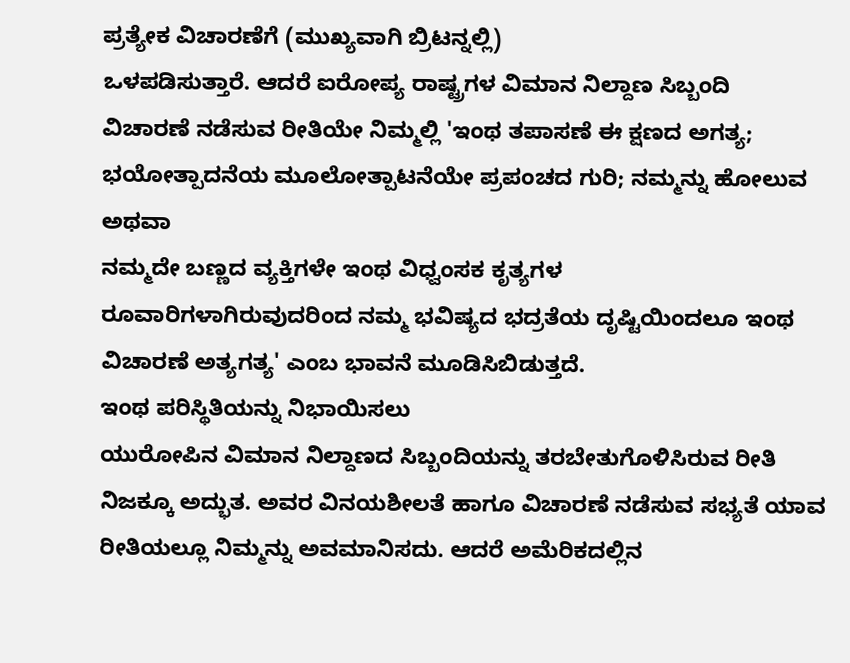ಪ್ರತ್ಯೇಕ ವಿಚಾರಣೆಗೆ (ಮುಖ್ಯವಾಗಿ ಬ್ರಿಟನ್ನಲ್ಲಿ)
ಒಳಪಡಿಸುತ್ತಾರೆ. ಆದರೆ ಐರೋಪ್ಯ ರಾಷ್ಟ್ರಗಳ ವಿಮಾನ ನಿಲ್ದಾಣ ಸಿಬ್ಬಂದಿ
ವಿಚಾರಣೆ ನಡೆಸುವ ರೀತಿಯೇ ನಿಮ್ಮಲ್ಲಿ 'ಇಂಥ ತಪಾಸಣೆ ಈ ಕ್ಷಣದ ಅಗತ್ಯ;
ಭಯೋತ್ಪಾದನೆಯ ಮೂಲೋತ್ಪಾಟನೆಯೇ ಪ್ರಪಂಚದ ಗುರಿ; ನಮ್ಮನ್ನು ಹೋಲುವ ಅಥವಾ
ನಮ್ಮದೇ ಬಣ್ಣದ ವ್ಯಕ್ತಿಗಳೇ ಇಂಥ ವಿಧ್ವಂಸಕ ಕೃತ್ಯಗಳ
ರೂವಾರಿಗಳಾಗಿರುವುದರಿಂದ ನಮ್ಮ ಭವಿಷ್ಯದ ಭದ್ರತೆಯ ದೃಷ್ಟಿಯಿಂದಲೂ ಇಂಥ
ವಿಚಾರಣೆ ಅತ್ಯಗತ್ಯ' ಎಂಬ ಭಾವನೆ ಮೂಡಿಸಿಬಿಡುತ್ತದೆ.
ಇಂಥ ಪರಿಸ್ಥಿತಿಯನ್ನು ನಿಭಾಯಿಸಲು
ಯುರೋಪಿನ ವಿಮಾನ ನಿಲ್ದಾಣದ ಸಿಬ್ಬಂದಿಯನ್ನು ತರಬೇತುಗೊಳಿಸಿರುವ ರೀತಿ
ನಿಜಕ್ಕೂ ಅದ್ಭುತ. ಅವರ ವಿನಯಶೀಲತೆ ಹಾಗೂ ವಿಚಾರಣೆ ನಡೆಸುವ ಸಭ್ಯತೆ ಯಾವ
ರೀತಿಯಲ್ಲೂ ನಿಮ್ಮನ್ನು ಅವಮಾನಿಸದು. ಆದರೆ ಅಮೆರಿಕದಲ್ಲಿನ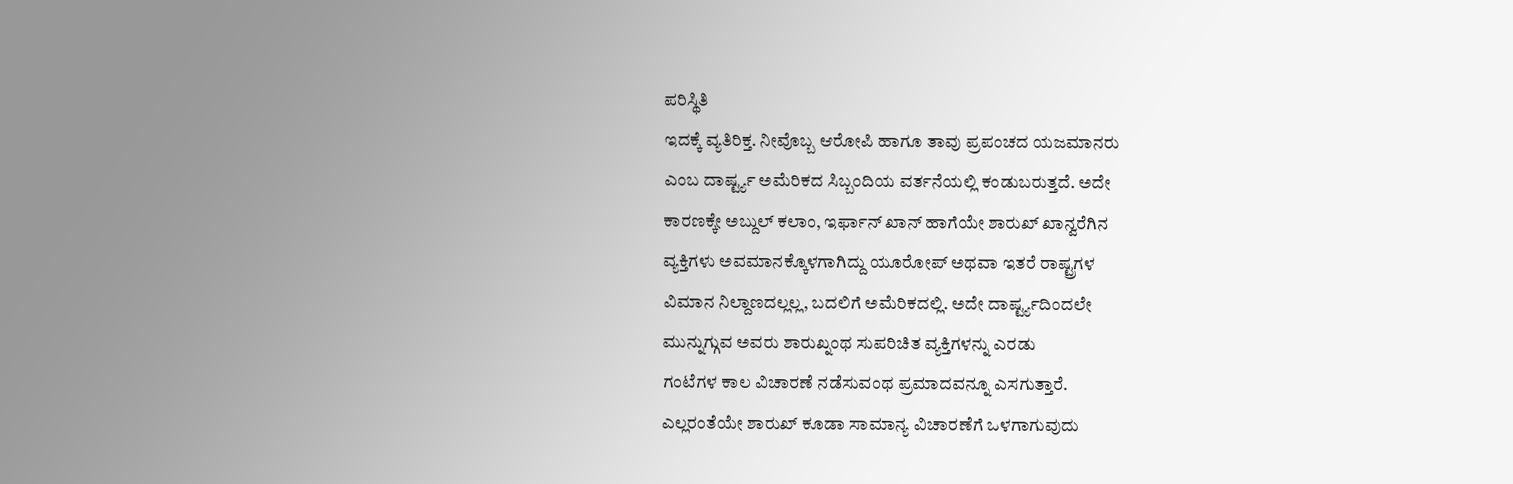ಪರಿಸ್ಥಿತಿ
ಇದಕ್ಕೆ ವ್ಯತಿರಿಕ್ತ. ನೀವೊಬ್ಬ ಆರೋಪಿ ಹಾಗೂ ತಾವು ಪ್ರಪಂಚದ ಯಜಮಾನರು
ಎಂಬ ದಾರ್ಷ್ಟ್ಯ ಅಮೆರಿಕದ ಸಿಬ್ಬಂದಿಯ ವರ್ತನೆಯಲ್ಲಿ ಕಂಡುಬರುತ್ತದೆ. ಅದೇ
ಕಾರಣಕ್ಕೇ ಅಬ್ದುಲ್ ಕಲಾಂ, ಇರ್ಫಾನ್ ಖಾನ್ ಹಾಗೆಯೇ ಶಾರುಖ್ ಖಾನ್ವರೆಗಿನ
ವ್ಯಕ್ತಿಗಳು ಅವಮಾನಕ್ಕೊಳಗಾಗಿದ್ದು ಯೂರೋಪ್ ಅಥವಾ ಇತರೆ ರಾಷ್ಟ್ರಗಳ
ವಿಮಾನ ನಿಲ್ದಾಣದಲ್ಲಲ್ಲ, ಬದಲಿಗೆ ಅಮೆರಿಕದಲ್ಲಿ. ಅದೇ ದಾರ್ಷ್ಟ್ಯದಿಂದಲೇ
ಮುನ್ನುಗ್ಗುವ ಅವರು ಶಾರುಖ್ನಂಥ ಸುಪರಿಚಿತ ವ್ಯಕ್ತಿಗಳನ್ನು ಎರಡು
ಗಂಟೆಗಳ ಕಾಲ ವಿಚಾರಣೆ ನಡೆಸುವಂಥ ಪ್ರಮಾದವನ್ನೂ ಎಸಗುತ್ತಾರೆ.
ಎಲ್ಲರಂತೆಯೇ ಶಾರುಖ್ ಕೂಡಾ ಸಾಮಾನ್ಯ ವಿಚಾರಣೆಗೆ ಒಳಗಾಗುವುದು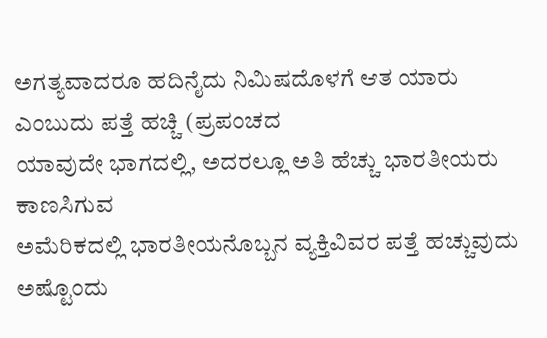ಅಗತ್ಯವಾದರೂ ಹದಿನೈದು ನಿಮಿಷದೊಳಗೆ ಆತ ಯಾರು ಎಂಬುದು ಪತ್ತೆ ಹಚ್ಚಿ (ಪ್ರಪಂಚದ
ಯಾವುದೇ ಭಾಗದಲ್ಲಿ, ಅದರಲ್ಲೂ ಅತಿ ಹೆಚ್ಚು ಭಾರತೀಯರು ಕಾಣಸಿಗುವ
ಅಮೆರಿಕದಲ್ಲಿ ಭಾರತೀಯನೊಬ್ಬನ ವ್ಯಕ್ತಿವಿವರ ಪತ್ತೆ ಹಚ್ಚುವುದು ಅಷ್ಟೊಂದು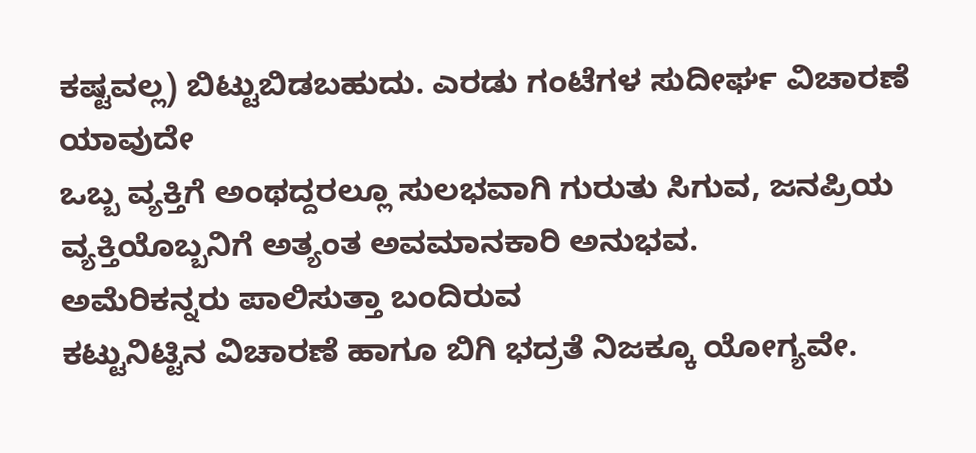ಕಷ್ಟವಲ್ಲ) ಬಿಟ್ಟುಬಿಡಬಹುದು. ಎರಡು ಗಂಟೆಗಳ ಸುದೀರ್ಘ ವಿಚಾರಣೆ ಯಾವುದೇ
ಒಬ್ಬ ವ್ಯಕ್ತಿಗೆ ಅಂಥದ್ದರಲ್ಲೂ ಸುಲಭವಾಗಿ ಗುರುತು ಸಿಗುವ, ಜನಪ್ರಿಯ
ವ್ಯಕ್ತಿಯೊಬ್ಬನಿಗೆ ಅತ್ಯಂತ ಅವಮಾನಕಾರಿ ಅನುಭವ.
ಅಮೆರಿಕನ್ನರು ಪಾಲಿಸುತ್ತಾ ಬಂದಿರುವ
ಕಟ್ಟುನಿಟ್ಟಿನ ವಿಚಾರಣೆ ಹಾಗೂ ಬಿಗಿ ಭದ್ರತೆ ನಿಜಕ್ಕೂ ಯೋಗ್ಯವೇ.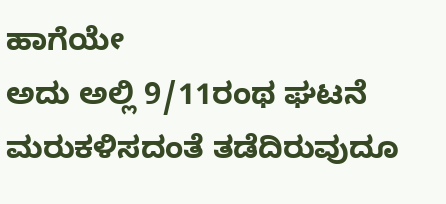ಹಾಗೆಯೇ
ಅದು ಅಲ್ಲಿ 9/11ರಂಥ ಘಟನೆ ಮರುಕಳಿಸದಂತೆ ತಡೆದಿರುವುದೂ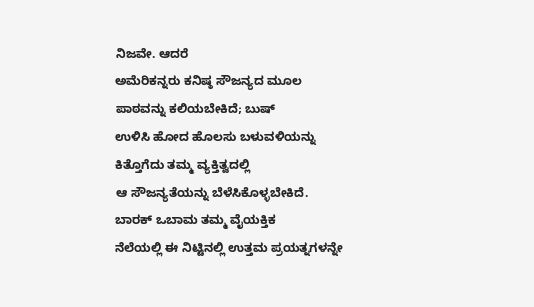ನಿಜವೇ. ಆದರೆ
ಅಮೆರಿಕನ್ನರು ಕನಿಷ್ಠ ಸೌಜನ್ಯದ ಮೂಲ ಪಾಠವನ್ನು ಕಲಿಯಬೇಕಿದೆ; ಬುಷ್
ಉಳಿಸಿ ಹೋದ ಹೊಲಸು ಬಳುವಳಿಯನ್ನು ಕಿತ್ತೊಗೆದು ತಮ್ಮ ವ್ಯಕ್ತಿತ್ವದಲ್ಲಿ
ಆ ಸೌಜನ್ಯತೆಯನ್ನು ಬೆಳೆಸಿಕೊಳ್ಳಬೇಕಿದೆ. ಬಾರಕ್ ಒಬಾಮ ತಮ್ಮ ವೈಯಕ್ತಿಕ
ನೆಲೆಯಲ್ಲಿ ಈ ನಿಟ್ಟಿನಲ್ಲಿ ಉತ್ತಮ ಪ್ರಯತ್ನಗಳನ್ನೇ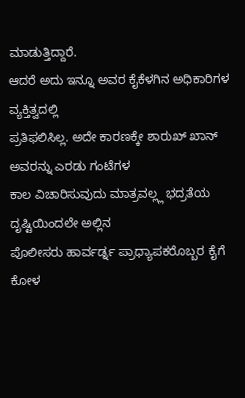ಮಾಡುತ್ತಿದ್ದಾರೆ.
ಆದರೆ ಅದು ಇನ್ನೂ ಅವರ ಕೈಕೆಳಗಿನ ಅಧಿಕಾರಿಗಳ ವ್ಯಕ್ತಿತ್ವದಲ್ಲಿ
ಪ್ರತಿಫಲಿಸಿಲ್ಲ. ಅದೇ ಕಾರಣಕ್ಕೇ ಶಾರುಖ್ ಖಾನ್ ಅವರನ್ನು ಎರಡು ಗಂಟೆಗಳ
ಕಾಲ ವಿಚಾರಿಸುವುದು ಮಾತ್ರವಲ್ಲ್ಲ ಭದ್ರತೆಯ ದೃಷ್ಟಿಯಿಂದಲೇ ಅಲ್ಲಿನ
ಪೊಲೀಸರು ಹಾರ್ವರ್ಡ್ನ ಪ್ರಾಧ್ಯಾಪಕರೊಬ್ಬರ ಕೈಗೆ ಕೋಳ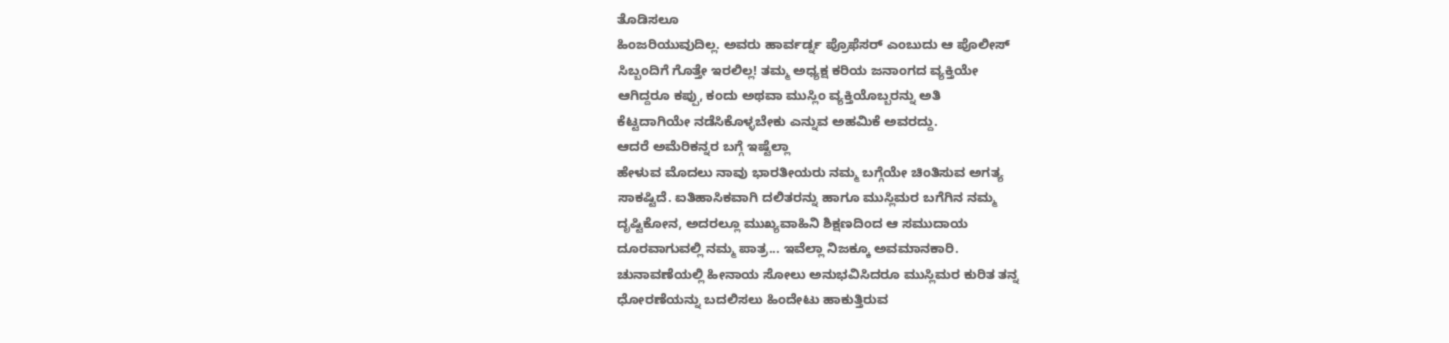ತೊಡಿಸಲೂ
ಹಿಂಜರಿಯುವುದಿಲ್ಲ. ಅವರು ಹಾರ್ವರ್ಡ್ನ ಪ್ರೊಫೆಸರ್ ಎಂಬುದು ಆ ಪೊಲೀಸ್
ಸಿಬ್ಬಂದಿಗೆ ಗೊತ್ತೇ ಇರಲಿಲ್ಲ! ತಮ್ಮ ಅಧ್ಯಕ್ಷ ಕರಿಯ ಜನಾಂಗದ ವ್ಯಕ್ತಿಯೇ
ಆಗಿದ್ದರೂ ಕಪ್ಪು, ಕಂದು ಅಥವಾ ಮುಸ್ಲಿಂ ವ್ಯಕ್ತಿಯೊಬ್ಬರನ್ನು ಅತಿ
ಕೆಟ್ಟದಾಗಿಯೇ ನಡೆಸಿಕೊಳ್ಳಬೇಕು ಎನ್ನುವ ಅಹಮಿಕೆ ಅವರದ್ದು.
ಆದರೆ ಅಮೆರಿಕನ್ನರ ಬಗ್ಗೆ ಇಷ್ಟೆಲ್ಲಾ
ಹೇಳುವ ಮೊದಲು ನಾವು ಭಾರತೀಯರು ನಮ್ಮ ಬಗ್ಗೆಯೇ ಚಿಂತಿಸುವ ಅಗತ್ಯ
ಸಾಕಷ್ಟಿದೆ. ಐತಿಹಾಸಿಕವಾಗಿ ದಲಿತರನ್ನು ಹಾಗೂ ಮುಸ್ಲಿಮರ ಬಗೆಗಿನ ನಮ್ಮ
ದೃಷ್ಟಿಕೋನ, ಅದರಲ್ಲೂ ಮುಖ್ಯವಾಹಿನಿ ಶಿಕ್ಷಣದಿಂದ ಆ ಸಮುದಾಯ
ದೂರವಾಗುವಲ್ಲಿ ನಮ್ಮ ಪಾತ್ರ... ಇವೆಲ್ಲಾ ನಿಜಕ್ಕೂ ಅವಮಾನಕಾರಿ.
ಚುನಾವಣೆಯಲ್ಲಿ ಹೀನಾಯ ಸೋಲು ಅನುಭವಿಸಿದರೂ ಮುಸ್ಲಿಮರ ಕುರಿತ ತನ್ನ
ಧೋರಣೆಯನ್ನು ಬದಲಿಸಲು ಹಿಂದೇಟು ಹಾಕುತ್ತಿರುವ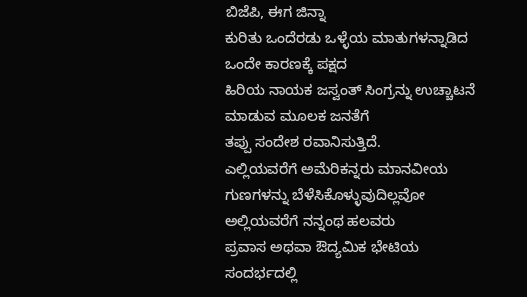ಬಿಜೆಪಿ, ಈಗ ಜಿನ್ನಾ
ಕುರಿತು ಒಂದೆರಡು ಒಳ್ಳೆಯ ಮಾತುಗಳನ್ನಾಡಿದ ಒಂದೇ ಕಾರಣಕ್ಕೆ ಪಕ್ಷದ
ಹಿರಿಯ ನಾಯಕ ಜಸ್ವಂತ್ ಸಿಂಗ್ರನ್ನು ಉಚ್ಚಾಟನೆ ಮಾಡುವ ಮೂಲಕ ಜನತೆಗೆ
ತಪ್ಪು ಸಂದೇಶ ರವಾನಿಸುತ್ತಿದೆ.
ಎಲ್ಲಿಯವರೆಗೆ ಅಮೆರಿಕನ್ನರು ಮಾನವೀಯ
ಗುಣಗಳನ್ನು ಬೆಳೆಸಿಕೊಳ್ಳುವುದಿಲ್ಲವೋ ಅಲ್ಲಿಯವರೆಗೆ ನನ್ನಂಥ ಹಲವರು
ಪ್ರವಾಸ ಅಥವಾ ಔದ್ಯಮಿಕ ಭೇಟಿಯ ಸಂದರ್ಭದಲ್ಲಿ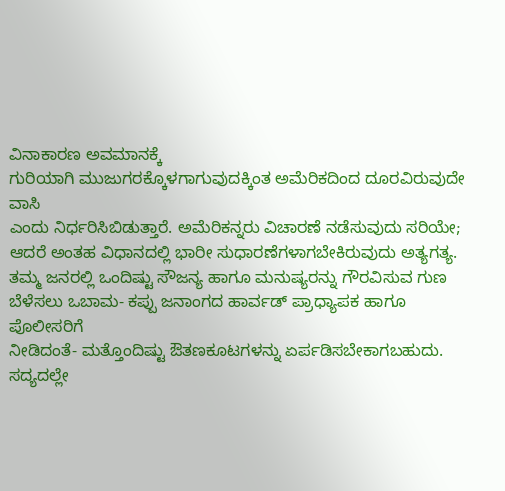ವಿನಾಕಾರಣ ಅವಮಾನಕ್ಕೆ
ಗುರಿಯಾಗಿ ಮುಜುಗರಕ್ಕೊಳಗಾಗುವುದಕ್ಕಿಂತ ಅಮೆರಿಕದಿಂದ ದೂರವಿರುವುದೇ ವಾಸಿ
ಎಂದು ನಿರ್ಧರಿಸಿಬಿಡುತ್ತಾರೆ. ಅಮೆರಿಕನ್ನರು ವಿಚಾರಣೆ ನಡೆಸುವುದು ಸರಿಯೇ;
ಆದರೆ ಅಂತಹ ವಿಧಾನದಲ್ಲಿ ಭಾರೀ ಸುಧಾರಣೆಗಳಾಗಬೇಕಿರುವುದು ಅತ್ಯಗತ್ಯ.
ತಮ್ಮ ಜನರಲ್ಲಿ ಒಂದಿಷ್ಟು ಸೌಜನ್ಯ ಹಾಗೂ ಮನುಷ್ಯರನ್ನು ಗೌರವಿಸುವ ಗುಣ
ಬೆಳೆಸಲು ಒಬಾಮ- ಕಪ್ಪು ಜನಾಂಗದ ಹಾರ್ವಡ್ ಪ್ರಾಧ್ಯಾಪಕ ಹಾಗೂ ಪೊಲೀಸರಿಗೆ
ನೀಡಿದಂತೆ- ಮತ್ತೊಂದಿಷ್ಟು ಔತಣಕೂಟಗಳನ್ನು ಏರ್ಪಡಿಸಬೇಕಾಗಬಹುದು.
ಸದ್ಯದಲ್ಲೇ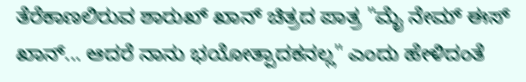ತೆರೆಕಾಣಲಿರುವ ಶಾರುಖ್ ಖಾನ್ ಚಿತ್ರದ ಪಾತ್ರ "ಮೈ ನೇಮ್ ಈಸ್
ಖಾನ್... ಆದರೆ ನಾನು ಭಯೋತ್ಪಾದಕನಲ್ಲ" ಎಂದು ಹೇಳಿದಂತೆ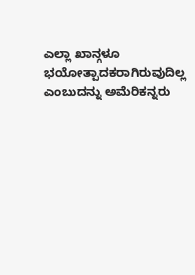ಎಲ್ಲಾ ಖಾನ್ಗಳೂ
ಭಯೋತ್ಪಾದಕರಾಗಿರುವುದಿಲ್ಲ ಎಂಬುದನ್ನು ಅಮೆರಿಕನ್ನರು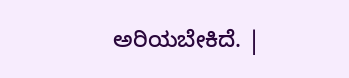ಅರಿಯಬೇಕಿದೆ. |